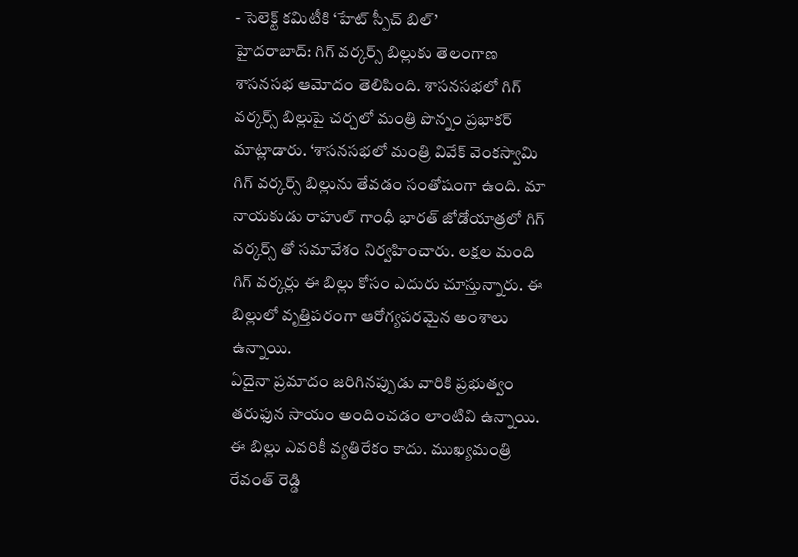- సెలెక్ట్ కమిటీకి ‘హేట్ స్పీచ్ బిల్’
హైదరాబాద్: గిగ్ వర్కర్స్ బిల్లుకు తెలంగాణ శాసనసభ ఆమోదం తెలిపింది. శాసనసభలో గిగ్ వర్కర్స్ బిల్లుపై చర్చలో మంత్రి పొన్నం ప్రభాకర్ మాట్లాడారు. ‘శాసనసభలో మంత్రి వివేక్ వెంకస్వామి గిగ్ వర్కర్స్ బిల్లును తేవడం సంతోషంగా ఉంది. మా నాయకుడు రాహుల్ గాంధీ భారత్ జోడోయాత్రలో గిగ్ వర్కర్స్ తో సమావేశం నిర్వహించారు. లక్షల మంది గిగ్ వర్కర్లు ఈ బిల్లు కోసం ఎదురు చూస్తున్నారు. ఈ బిల్లులో వృత్తిపరంగా ఆరోగ్యపరమైన అంశాలు ఉన్నాయి.
ఏదైనా ప్రమాదం జరిగినప్పుడు వారికి ప్రభుత్వం తరుఫున సాయం అందించడం లాంటివి ఉన్నాయి. ఈ బిల్లు ఎవరికీ వ్యతిరేకం కాదు. ముఖ్యమంత్రి రేవంత్ రెడ్డి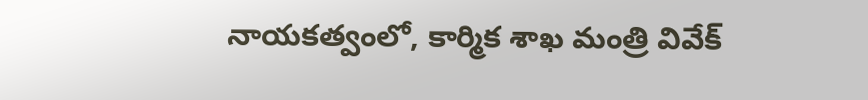నాయకత్వంలో, కార్మిక శాఖ మంత్రి వివేక్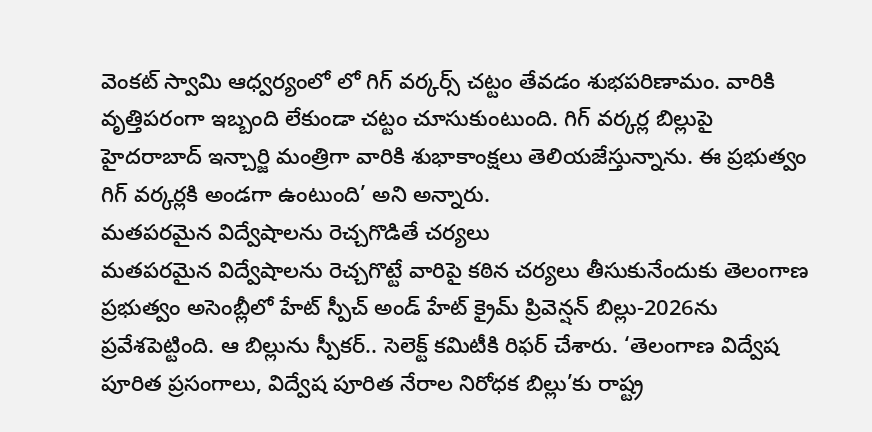వెంకట్ స్వామి ఆధ్వర్యంలో లో గిగ్ వర్కర్స్ చట్టం తేవడం శుభపరిణామం. వారికి వృత్తిపరంగా ఇబ్బంది లేకుండా చట్టం చూసుకుంటుంది. గిగ్ వర్కర్ల బిల్లుపై హైదరాబాద్ ఇన్చార్జి మంత్రిగా వారికి శుభాకాంక్షలు తెలియజేస్తున్నాను. ఈ ప్రభుత్వం గిగ్ వర్కర్లకి అండగా ఉంటుంది’ అని అన్నారు.
మతపరమైన విద్వేషాలను రెచ్చగొడితే చర్యలు
మతపరమైన విద్వేషాలను రెచ్చగొట్టే వారిపై కఠిన చర్యలు తీసుకునేందుకు తెలంగాణ ప్రభుత్వం అసెంబ్లీలో హేట్ స్పీచ్ అండ్ హేట్ క్రైమ్ ప్రివెన్షన్ బిల్లు-2026ను ప్రవేశపెట్టింది. ఆ బిల్లును స్పీకర్.. సెలెక్ట్ కమిటీకి రిఫర్ చేశారు. ‘తెలంగాణ విద్వేష పూరిత ప్రసంగాలు, విద్వేష పూరిత నేరాల నిరోధక బిల్లు’కు రాష్ట్ర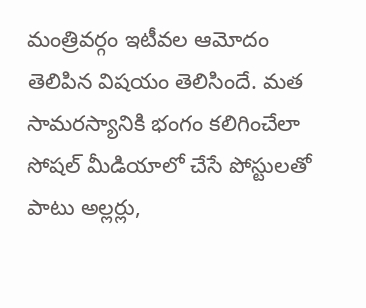మంత్రివర్గం ఇటీవల ఆమోదం తెలిపిన విషయం తెలిసిందే. మత సామరస్యానికి భంగం కలిగించేలా సోషల్ మీడియాలో చేసే పోస్టులతో పాటు అల్లర్లు,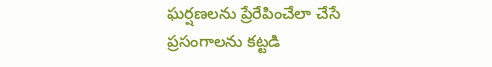ఘర్షణలను ప్రేరేపించేలా చేసే ప్రసంగాలను కట్టడి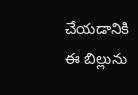చేయడానికి ఈ బిల్లును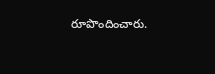రూపొందించారు.